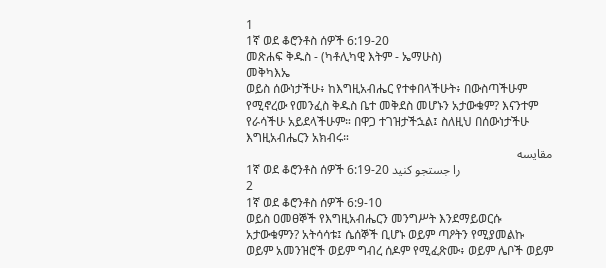1
1ኛ ወደ ቆሮንቶስ ሰዎች 6:19-20
መጽሐፍ ቅዱስ - (ካቶሊካዊ እትም - ኤማሁስ)
መቅካእኤ
ወይስ ሰውነታችሁ፥ ከእግዚአብሔር የተቀበላችሁት፥ በውስጣችሁም የሚኖረው የመንፈስ ቅዱስ ቤተ መቅደስ መሆኑን አታውቁም? እናንተም የራሳችሁ አይደላችሁም። በዋጋ ተገዝታችኋል፤ ስለዚህ በሰውነታችሁ እግዚአብሔርን አክብሩ።
مقایسه
1ኛ ወደ ቆሮንቶስ ሰዎች 6:19-20 را جستجو کنید
2
1ኛ ወደ ቆሮንቶስ ሰዎች 6:9-10
ወይስ ዐመፀኞች የእግዚአብሔርን መንግሥት እንደማይወርሱ አታውቁምን? አትሳሳቱ፤ ሴሰኞች ቢሆኑ ወይም ጣዖትን የሚያመልኩ ወይም አመንዝሮች ወይም ግብረ ሰዶም የሚፈጽሙ፥ ወይም ሌቦች ወይም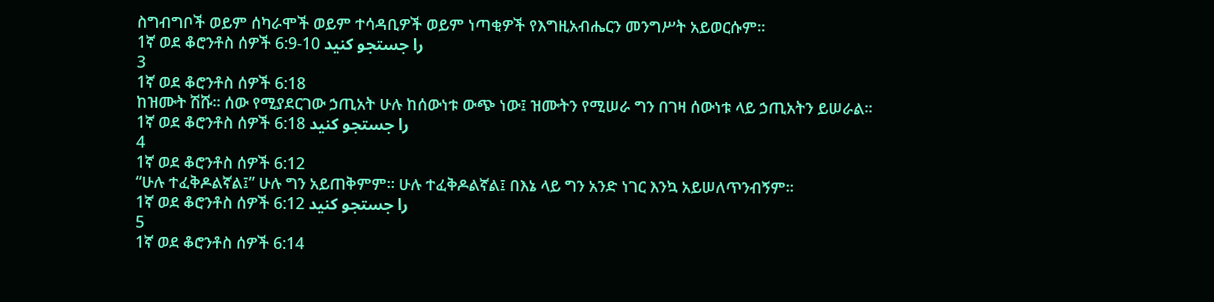ስግብግቦች ወይም ሰካራሞች ወይም ተሳዳቢዎች ወይም ነጣቂዎች የእግዚአብሔርን መንግሥት አይወርሱም።
1ኛ ወደ ቆሮንቶስ ሰዎች 6:9-10 را جستجو کنید
3
1ኛ ወደ ቆሮንቶስ ሰዎች 6:18
ከዝሙት ሽሹ። ሰው የሚያደርገው ኃጢአት ሁሉ ከሰውነቱ ውጭ ነው፤ ዝሙትን የሚሠራ ግን በገዛ ሰውነቱ ላይ ኃጢአትን ይሠራል።
1ኛ ወደ ቆሮንቶስ ሰዎች 6:18 را جستجو کنید
4
1ኛ ወደ ቆሮንቶስ ሰዎች 6:12
“ሁሉ ተፈቅዶልኛል፤” ሁሉ ግን አይጠቅምም። ሁሉ ተፈቅዶልኛል፤ በእኔ ላይ ግን አንድ ነገር እንኳ አይሠለጥንብኝም።
1ኛ ወደ ቆሮንቶስ ሰዎች 6:12 را جستجو کنید
5
1ኛ ወደ ቆሮንቶስ ሰዎች 6:14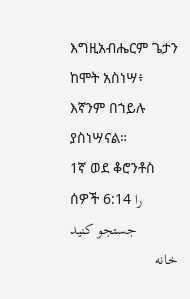እግዚአብሔርም ጌታን ከሞት አስነሣ፥ እኛንም በኀይሉ ያስነሣናል።
1ኛ ወደ ቆሮንቶስ ሰዎች 6:14 را جستجو کنید
خانه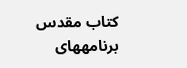كتاب مقدس
برنامههای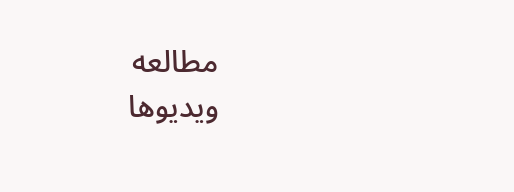مطالعه
ویدیوها